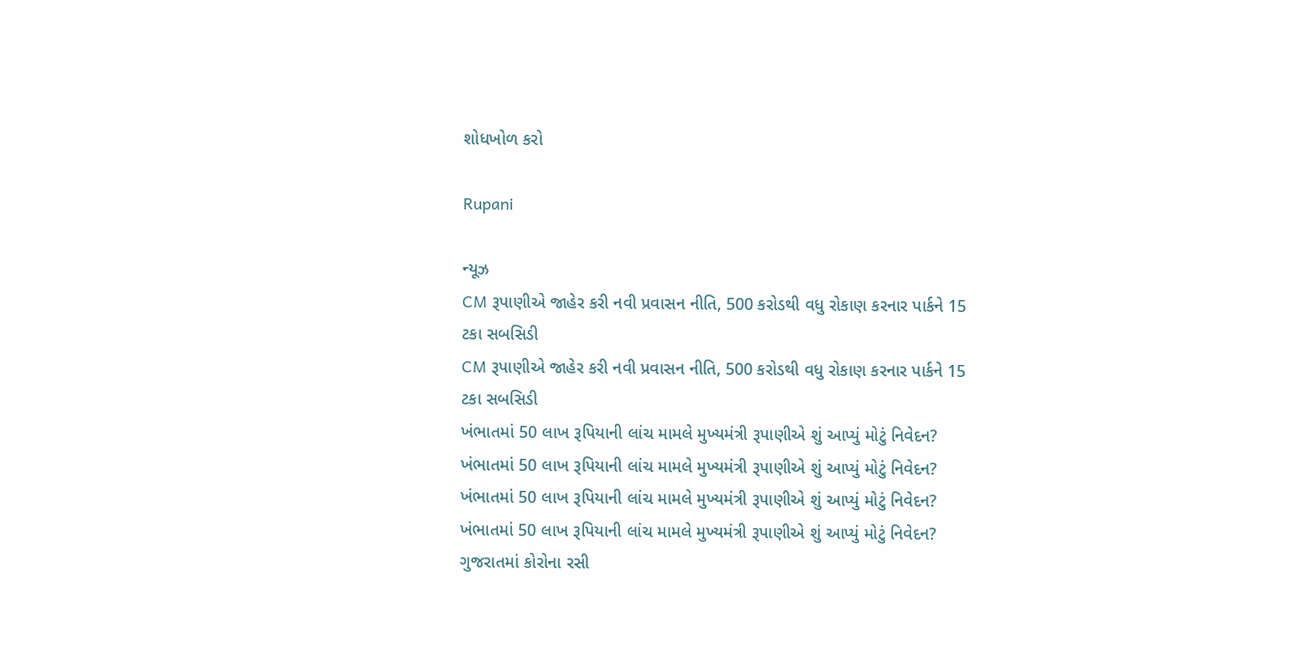શોધખોળ કરો

Rupani

ન્યૂઝ
CM રૂપાણીએ જાહેર કરી નવી પ્રવાસન નીતિ, 500 કરોડથી વધુ રોકાણ કરનાર પાર્કને 15 ટકા સબસિડી
CM રૂપાણીએ જાહેર કરી નવી પ્રવાસન નીતિ, 500 કરોડથી વધુ રોકાણ કરનાર પાર્કને 15 ટકા સબસિડી
ખંભાતમાં 50 લાખ રૂપિયાની લાંચ મામલે મુખ્યમંત્રી રૂપાણીએ શું આપ્યું મોટું નિવેદન?
ખંભાતમાં 50 લાખ રૂપિયાની લાંચ મામલે મુખ્યમંત્રી રૂપાણીએ શું આપ્યું મોટું નિવેદન?
ખંભાતમાં 50 લાખ રૂપિયાની લાંચ મામલે મુખ્યમંત્રી રૂપાણીએ શું આપ્યું મોટું નિવેદન?
ખંભાતમાં 50 લાખ રૂપિયાની લાંચ મામલે મુખ્યમંત્રી રૂપાણીએ શું આપ્યું મોટું નિવેદન?
ગુજરાતમાં કોરોના રસી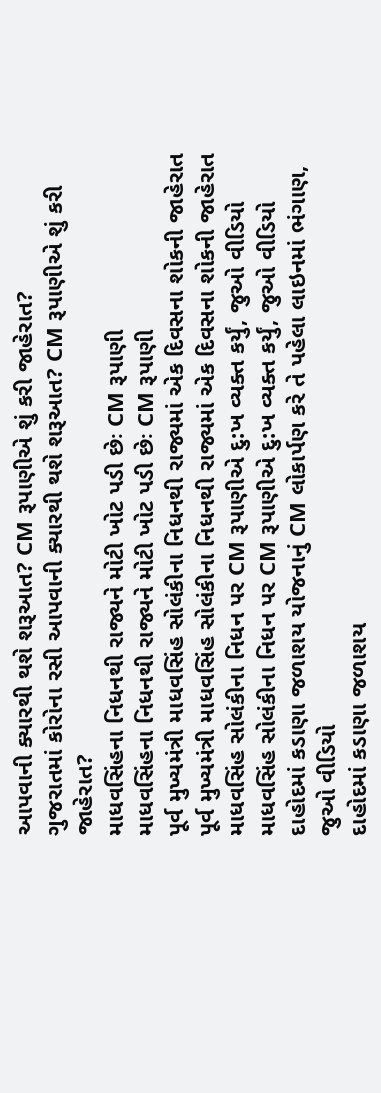આપવાની ક્યારથી થશે શરૂઆત? CM રૂપાણીએ શું કરી જાહેરાત?
ગુજરાતમાં કોરોના રસી આપવાની ક્યારથી થશે શરૂઆત? CM રૂપાણીએ શું કરી જાહેરાત?
માધવસિંહના નિધનથી રાજ્યને મોટી ખોટ પડી છેઃ CM રૂપાણી
માધવસિંહના નિધનથી રાજ્યને મોટી ખોટ પડી છેઃ CM રૂપાણી
પૂર્વ મુખ્યમંત્રી માધવસિંહ સોલંકીના નિધનથી રાજ્યમાં એક દિવસના શોકની જાહેરાત
પૂર્વ મુખ્યમંત્રી માધવસિંહ સોલંકીના નિધનથી રાજ્યમાં એક દિવસના શોકની જાહેરાત
માધવસિંહ સોલંકીના નિધન પર CM રૂપાણીએ દુ:ખ વ્યક્ત કર્યું, જુઓ વીડિયો
માધવસિંહ સોલંકીના નિધન પર CM રૂપાણીએ દુ:ખ વ્યક્ત કર્યું, જુઓ વીડિયો
દાહોદમાં કડાણા જળાશય યોજનાનું CM લોકાર્પણ કરે તે પહેલા લાઇનમાં ભંગાણ, જુઓ વીડિયો
દાહોદમાં કડાણા જળાશય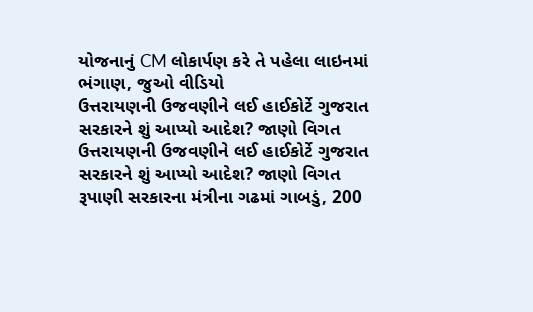યોજનાનું CM લોકાર્પણ કરે તે પહેલા લાઇનમાં ભંગાણ, જુઓ વીડિયો
ઉત્તરાયણની ઉજવણીને લઈ હાઈકોર્ટે ગુજરાત સરકારને શું આપ્યો આદેશ? જાણો વિગત
ઉત્તરાયણની ઉજવણીને લઈ હાઈકોર્ટે ગુજરાત સરકારને શું આપ્યો આદેશ? જાણો વિગત
રૂપાણી સરકારના મંત્રીના ગઢમાં ગાબડું, 200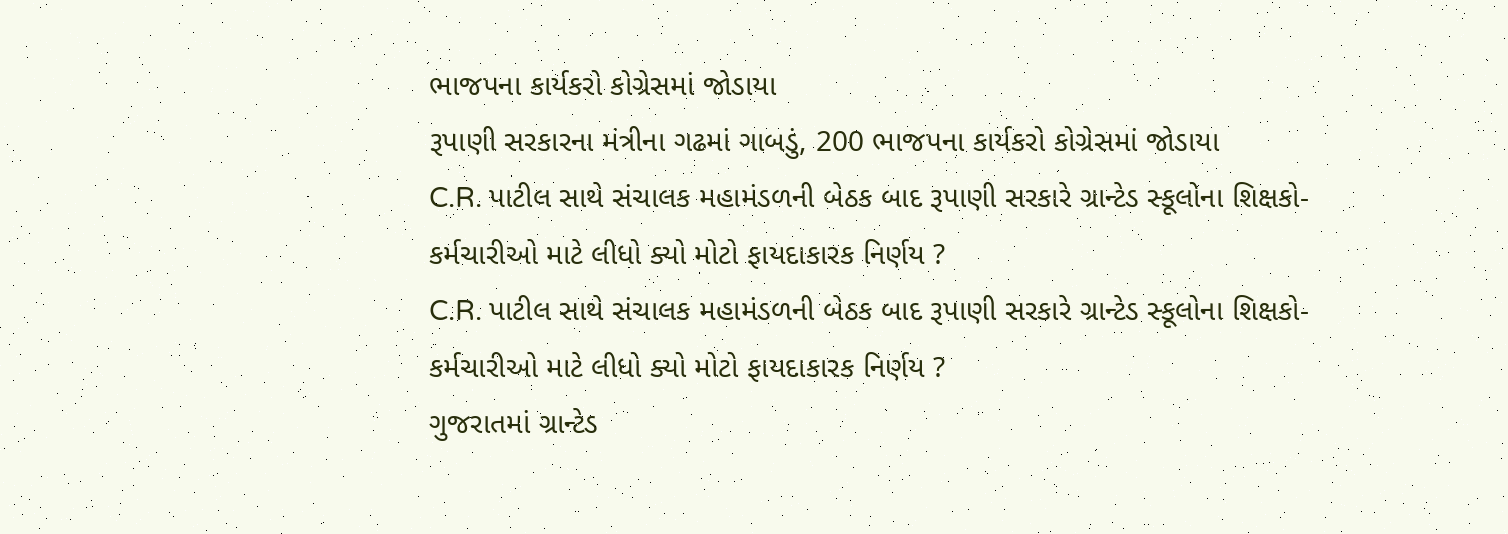ભાજપના કાર્યકરો કોગ્રેસમાં જોડાયા
રૂપાણી સરકારના મંત્રીના ગઢમાં ગાબડું, 200 ભાજપના કાર્યકરો કોગ્રેસમાં જોડાયા
C.R. પાટીલ સાથે સંચાલક મહામંડળની બેઠક બાદ રૂપાણી સરકારે ગ્રાન્ટેડ સ્કૂલોના શિક્ષકો-કર્મચારીઓ માટે લીધો ક્યો મોટો ફાયદાકારક નિર્ણય ?
C.R. પાટીલ સાથે સંચાલક મહામંડળની બેઠક બાદ રૂપાણી સરકારે ગ્રાન્ટેડ સ્કૂલોના શિક્ષકો-કર્મચારીઓ માટે લીધો ક્યો મોટો ફાયદાકારક નિર્ણય ?
ગુજરાતમાં ગ્રાન્ટેડ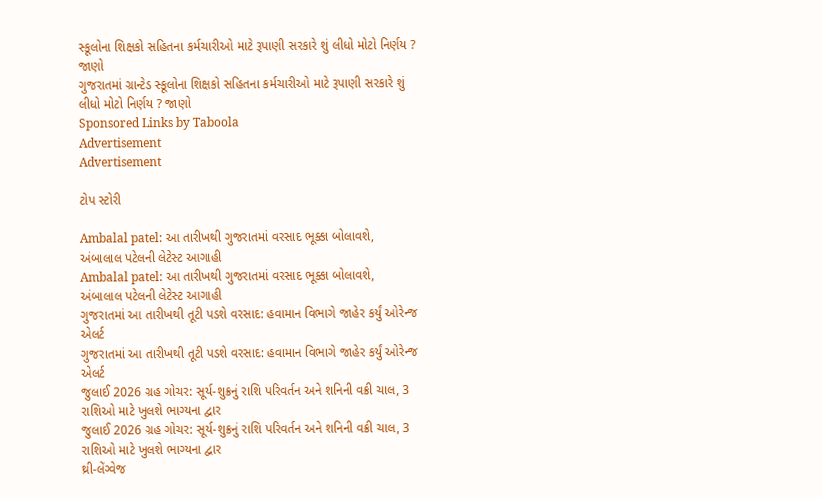સ્કૂલોના શિક્ષકો સહિતના કર્મચારીઓ માટે રૂપાણી સરકારે શું લીધો મોટો નિર્ણય ? જાણો
ગુજરાતમાં ગ્રાન્ટેડ સ્કૂલોના શિક્ષકો સહિતના કર્મચારીઓ માટે રૂપાણી સરકારે શું લીધો મોટો નિર્ણય ? જાણો
Sponsored Links by Taboola
Advertisement
Advertisement

ટોપ સ્ટોરી

Ambalal patel: આ તારીખથી ગુજરાતમાં વરસાદ ભૂક્કા બોલાવશે, અંબાલાલ પટેલની લેટેસ્ટ આગાહી
Ambalal patel: આ તારીખથી ગુજરાતમાં વરસાદ ભૂક્કા બોલાવશે, અંબાલાલ પટેલની લેટેસ્ટ આગાહી
ગુજરાતમાં આ તારીખથી તૂટી પડશે વરસાદ: હવામાન વિભાગે જાહેર કર્યું ઓરેન્જ એલર્ટ
ગુજરાતમાં આ તારીખથી તૂટી પડશે વરસાદ: હવામાન વિભાગે જાહેર કર્યું ઓરેન્જ એલર્ટ
જુલાઈ 2026 ગ્રહ ગોચર: સૂર્ય-શુક્રનું રાશિ પરિવર્તન અને શનિની વક્રી ચાલ, 3 રાશિઓ માટે ખુલશે ભાગ્યના દ્વાર
જુલાઈ 2026 ગ્રહ ગોચર: સૂર્ય-શુક્રનું રાશિ પરિવર્તન અને શનિની વક્રી ચાલ, 3 રાશિઓ માટે ખુલશે ભાગ્યના દ્વાર
થ્રી-લેંગ્વેજ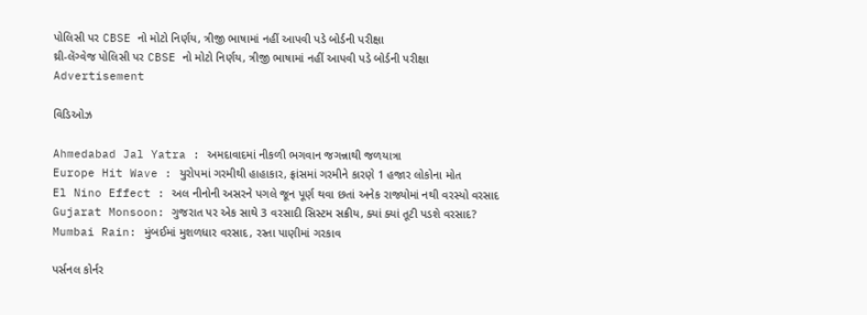પોલિસી પર CBSE નો મોટો નિર્ણય, ત્રીજી ભાષામાં નહીં આપવી પડે બોર્ડની પરીક્ષા
થ્રી-લેંગ્વેજ પોલિસી પર CBSE નો મોટો નિર્ણય, ત્રીજી ભાષામાં નહીં આપવી પડે બોર્ડની પરીક્ષા
Advertisement

વિડિઓઝ

Ahmedabad Jal Yatra : અમદાવાદમાં નીકળી ભગવાન જગન્નાથી જળયાત્રા
Europe Hit Wave : યુરોપમાં ગરમીથી હાહાકાર, ફ્રાંસમાં ગરમીને કારણે 1 હજાર લોકોના મોત
El Nino Effect : અલ નીનોની અસરને પગલે જૂન પૂર્ણ થવા છતાં અનેક રાજ્યોમાં નથી વરસ્યો વરસાદ
Gujarat Monsoon: ગુજરાત પર એક સાથે 3 વરસાદી સિસ્ટમ સક્રીય, ક્યાં ક્યાં તૂટી પડશે વરસાદ?
Mumbai Rain: મુંબઈમાં મુશળધાર વરસાદ, રસ્તા પાણીમાં ગરકાવ

પર્સનલ કોર્નર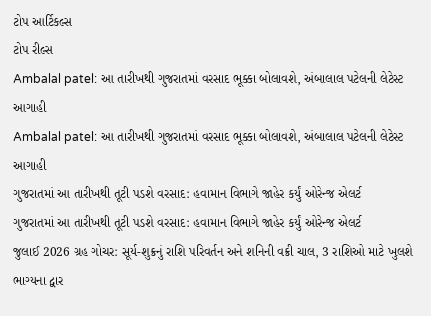ટોપ આર્ટિકલ્સ
ટોપ રીલ્સ
Ambalal patel: આ તારીખથી ગુજરાતમાં વરસાદ ભૂક્કા બોલાવશે, અંબાલાલ પટેલની લેટેસ્ટ આગાહી
Ambalal patel: આ તારીખથી ગુજરાતમાં વરસાદ ભૂક્કા બોલાવશે, અંબાલાલ પટેલની લેટેસ્ટ આગાહી
ગુજરાતમાં આ તારીખથી તૂટી પડશે વરસાદ: હવામાન વિભાગે જાહેર કર્યું ઓરેન્જ એલર્ટ
ગુજરાતમાં આ તારીખથી તૂટી પડશે વરસાદ: હવામાન વિભાગે જાહેર કર્યું ઓરેન્જ એલર્ટ
જુલાઈ 2026 ગ્રહ ગોચર: સૂર્ય-શુક્રનું રાશિ પરિવર્તન અને શનિની વક્રી ચાલ, 3 રાશિઓ માટે ખુલશે ભાગ્યના દ્વાર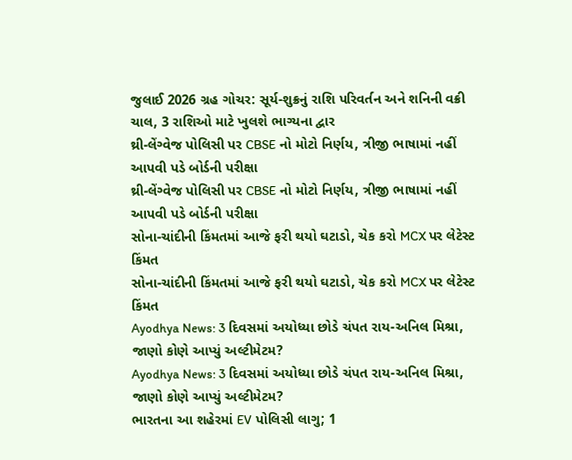જુલાઈ 2026 ગ્રહ ગોચર: સૂર્ય-શુક્રનું રાશિ પરિવર્તન અને શનિની વક્રી ચાલ, 3 રાશિઓ માટે ખુલશે ભાગ્યના દ્વાર
થ્રી-લેંગ્વેજ પોલિસી પર CBSE નો મોટો નિર્ણય, ત્રીજી ભાષામાં નહીં આપવી પડે બોર્ડની પરીક્ષા
થ્રી-લેંગ્વેજ પોલિસી પર CBSE નો મોટો નિર્ણય, ત્રીજી ભાષામાં નહીં આપવી પડે બોર્ડની પરીક્ષા
સોના-ચાંદીની કિંમતમાં આજે ફરી થયો ઘટાડો, ચેક કરો MCX પર લેટેસ્ટ કિંમત
સોના-ચાંદીની કિંમતમાં આજે ફરી થયો ઘટાડો, ચેક કરો MCX પર લેટેસ્ટ કિંમત
Ayodhya News: 3 દિવસમાં અયોધ્યા છોડે ચંપત રાય-અનિલ મિશ્રા, જાણો કોણે આપ્યું અલ્ટીમેટમ?
Ayodhya News: 3 દિવસમાં અયોધ્યા છોડે ચંપત રાય-અનિલ મિશ્રા, જાણો કોણે આપ્યું અલ્ટીમેટમ?
ભારતના આ શહેરમાં EV પોલિસી લાગુ; 1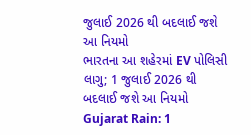જુલાઈ 2026 થી બદલાઈ જશે આ નિયમો
ભારતના આ શહેરમાં EV પોલિસી લાગુ; 1 જુલાઈ 2026 થી બદલાઈ જશે આ નિયમો
Gujarat Rain: 1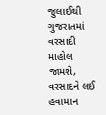જુલાઈથી ગુજરાતમાં વરસાદી માહોલ જામશે, વરસાદને લઈ હવામાન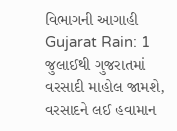વિભાગની આગાહી
Gujarat Rain: 1 જુલાઈથી ગુજરાતમાં વરસાદી માહોલ જામશે, વરસાદને લઈ હવામાન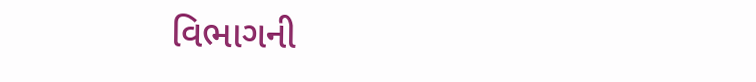વિભાગની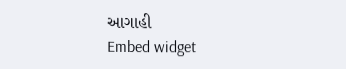આગાહી
Embed widget